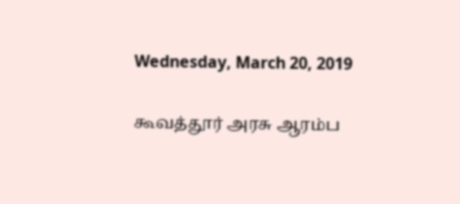Wednesday, March 20, 2019

கூவத்தூர் அரசு ஆரம்ப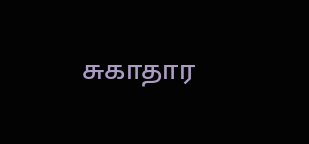சுகாதார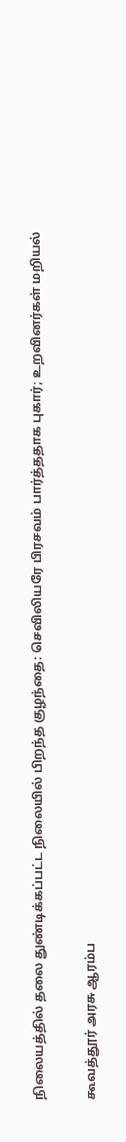நிலையத்தில் தலை துண்டிக்கப்பட்ட நிலையில் பிறந்த குழந்தை: செவிலியரே பிரசவம் பார்த்ததாக புகார்; உறவினர்கள் மறியல்

கூவத்தூர் அரசு ஆரம்ப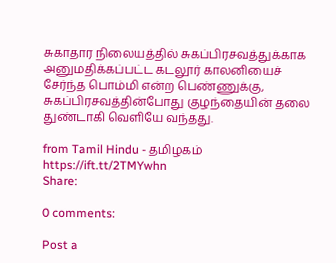சுகாதார நிலையத்தில் சுகப்பிரசவத்துக்காக அனுமதிக்கப்பட்ட கடலூர் காலனியைச் சேர்ந்த பொம்மி என்ற பெண்ணுக்கு, சுகப்பிரசவத்தின்போது குழந்தையின் தலை துண்டாகி வெளியே வந்தது.

from Tamil Hindu - தமிழகம் https://ift.tt/2TMYwhn
Share:

0 comments:

Post a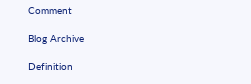Comment

Blog Archive

Definition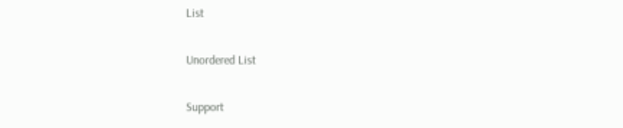List

Unordered List

Support